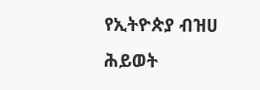የኢትዮጵያ ብዝሀ ሕይወት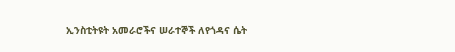ኢንስቲትዩት አመራሮችና ሠራተኞች ለየጎዳና ሴት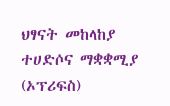ህፃናት መከላከያ ተሀድሶና ማቋቋሚያ (ኦፕሪፍስ)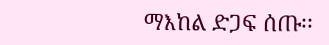ማእከል ድጋፍ ሰጡ፡፡